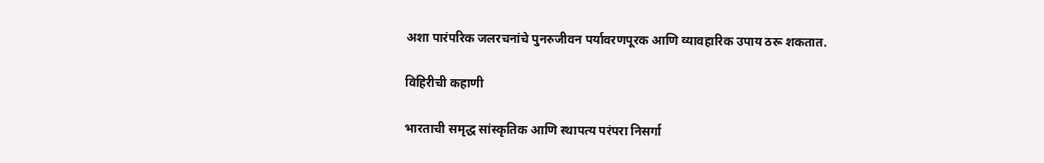अशा पारंपरिक जलरचनांचे पुनरुजीवन पर्यावरणपूरक आणि व्यावहारिक उपाय ठरू शकतात.

विहिरीची कहाणी

भारताची समृद्ध सांस्कृतिक आणि स्थापत्य परंपरा निसर्गा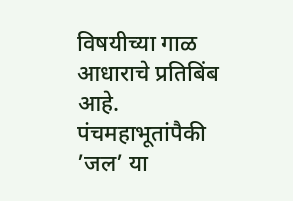विषयीच्या गाळ आधाराचे प्रतिबिंब आहे. पंचमहाभूतांपैकी ’जल’ या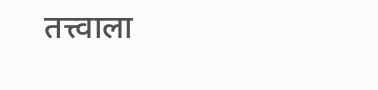तत्त्वाला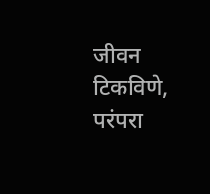जीवन टिकविणे, परंपरा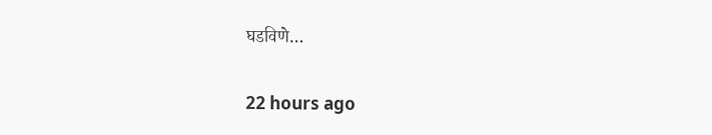घडविणे…

22 hours ago